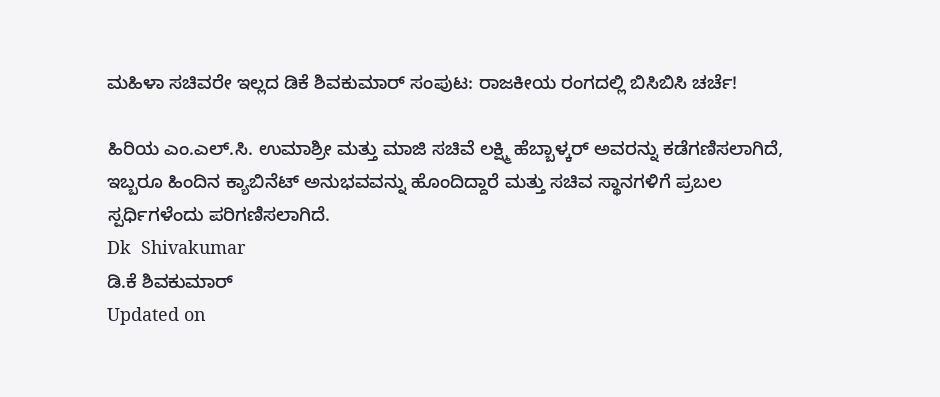ಮಹಿಳಾ ಸಚಿವರೇ ಇಲ್ಲದ ಡಿಕೆ ಶಿವಕುಮಾರ್ ಸಂಪುಟ: ರಾಜಕೀಯ ರಂಗದಲ್ಲಿ ಬಿಸಿಬಿಸಿ ಚರ್ಚೆ!

ಹಿರಿಯ ಎಂ.ಎಲ್.ಸಿ. ಉಮಾಶ್ರೀ ಮತ್ತು ಮಾಜಿ ಸಚಿವೆ ಲಕ್ಷ್ಮಿ ಹೆಬ್ಬಾಳ್ಕರ್ ಅವರನ್ನು ಕಡೆಗಣಿಸಲಾಗಿದೆ, ಇಬ್ಬರೂ ಹಿಂದಿನ ಕ್ಯಾಬಿನೆಟ್ ಅನುಭವವನ್ನು ಹೊಂದಿದ್ದಾರೆ ಮತ್ತು ಸಚಿವ ಸ್ಥಾನಗಳಿಗೆ ಪ್ರಬಲ ಸ್ಪರ್ಧಿಗಳೆಂದು ಪರಿಗಣಿಸಲಾಗಿದೆ.
Dk  Shivakumar
ಡಿ.ಕೆ ಶಿವಕುಮಾರ್
Updated on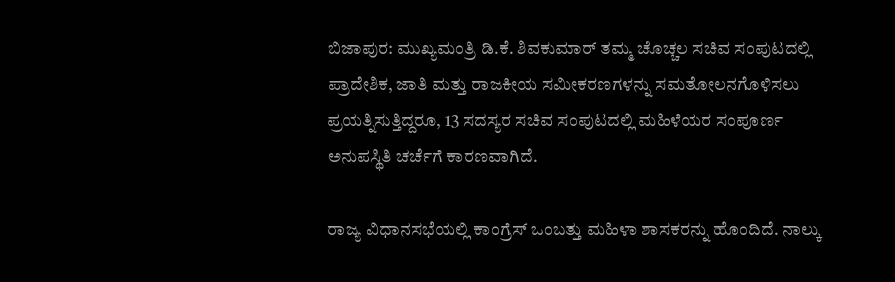ಬಿಜಾಪುರ: ಮುಖ್ಯಮಂತ್ರಿ ಡಿ.ಕೆ. ಶಿವಕುಮಾರ್ ತಮ್ಮ ಚೊಚ್ಚಲ ಸಚಿವ ಸಂಪುಟದಲ್ಲಿ ಪ್ರಾದೇಶಿಕ, ಜಾತಿ ಮತ್ತು ರಾಜಕೀಯ ಸಮೀಕರಣಗಳನ್ನು ಸಮತೋಲನಗೊಳಿಸಲು ಪ್ರಯತ್ನಿಸುತ್ತಿದ್ದರೂ, 13 ಸದಸ್ಯರ ಸಚಿವ ಸಂಪುಟದಲ್ಲಿ ಮಹಿಳೆಯರ ಸಂಪೂರ್ಣ ಅನುಪಸ್ಥಿತಿ ಚರ್ಚೆಗೆ ಕಾರಣವಾಗಿದೆ.

ರಾಜ್ಯ ವಿಧಾನಸಭೆಯಲ್ಲಿ ಕಾಂಗ್ರೆಸ್ ಒಂಬತ್ತು ಮಹಿಳಾ ಶಾಸಕರನ್ನು ಹೊಂದಿದೆ. ನಾಲ್ಕು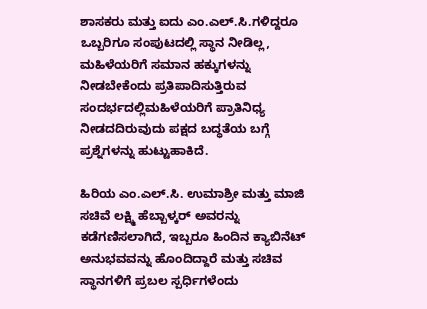ಶಾಸಕರು ಮತ್ತು ಐದು ಎಂ.ಎಲ್.ಸಿ.ಗಳಿದ್ದರೂ ಒಬ್ಬರಿಗೂ ಸಂಪುಟದಲ್ಲಿ ಸ್ಥಾನ ನೀಡಿಲ್ಲ, ಮಹಿಳೆಯರಿಗೆ ಸಮಾನ ಹಕ್ಕುಗಳನ್ನು ನೀಡಬೇಕೆಂದು ಪ್ರತಿಪಾದಿಸುತ್ತಿರುವ ಸಂದರ್ಭದಲ್ಲಿಮಹಿಳೆಯರಿಗೆ ಪ್ರಾತಿನಿಧ್ಯ ನೀಡದದಿರುವುದು ಪಕ್ಷದ ಬದ್ಧತೆಯ ಬಗ್ಗೆ ಪ್ರಶ್ನೆಗಳನ್ನು ಹುಟ್ಟುಹಾಕಿದೆ.

ಹಿರಿಯ ಎಂ.ಎಲ್.ಸಿ. ಉಮಾಶ್ರೀ ಮತ್ತು ಮಾಜಿ ಸಚಿವೆ ಲಕ್ಷ್ಮಿ ಹೆಬ್ಬಾಳ್ಕರ್ ಅವರನ್ನು ಕಡೆಗಣಿಸಲಾಗಿದೆ, ಇಬ್ಬರೂ ಹಿಂದಿನ ಕ್ಯಾಬಿನೆಟ್ ಅನುಭವವನ್ನು ಹೊಂದಿದ್ದಾರೆ ಮತ್ತು ಸಚಿವ ಸ್ಥಾನಗಳಿಗೆ ಪ್ರಬಲ ಸ್ಪರ್ಧಿಗಳೆಂದು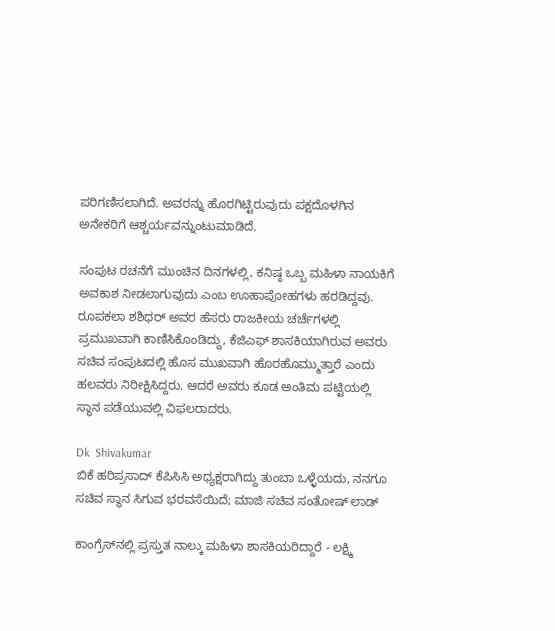ಪರಿಗಣಿಸಲಾಗಿದೆ. ಅವರನ್ನು ಹೊರಗಿಟ್ಟಿರುವುದು ಪಕ್ಷದೊಳಗಿನ ಅನೇಕರಿಗೆ ಆಶ್ಚರ್ಯವನ್ನುಂಟುಮಾಡಿದೆ.

ಸಂಪುಟ ರಚನೆಗೆ ಮುಂಚಿನ ದಿನಗಳಲ್ಲಿ, ಕನಿಷ್ಠ ಒಬ್ಬ ಮಹಿಳಾ ನಾಯಕಿಗೆ ಅವಕಾಶ ನೀಡಲಾಗುವುದು ಎಂಬ ಊಹಾಪೋಹಗಳು ಹರಡಿದ್ದವು. ರೂಪಕಲಾ ಶಶಿಧರ್ ಅವರ ಹೆಸರು ರಾಜಕೀಯ ಚರ್ಚೆಗಳಲ್ಲಿ ಪ್ರಮುಖವಾಗಿ ಕಾಣಿಸಿಕೊಂಡಿದ್ದು, ಕೆಜಿಎಫ್ ಶಾಸಕಿಯಾಗಿರುವ ಅವರು ಸಚಿವ ಸಂಪುಟದಲ್ಲಿ ಹೊಸ ಮುಖವಾಗಿ ಹೊರಹೊಮ್ಮುತ್ತಾರೆ ಎಂದು ಹಲವರು ನಿರೀಕ್ಷಿಸಿದ್ದರು. ಆದರೆ ಅವರು ಕೂಡ ಅಂತಿಮ ಪಟ್ಟಿಯಲ್ಲಿ ಸ್ಥಾನ ಪಡೆಯುವಲ್ಲಿ ವಿಫಲರಾದರು.

Dk  Shivakumar
ಬಿಕೆ ಹರಿಪ್ರಸಾದ್ ಕೆಪಿಸಿಸಿ ಅಧ್ಯಕ್ಷರಾಗಿದ್ದು ತುಂಬಾ ಒಳ್ಳೆಯದು, ನನಗೂ ಸಚಿವ ಸ್ಥಾನ ಸಿಗುವ ಭರವಸೆಯಿದೆ; ಮಾಜಿ ಸಚಿವ ಸಂತೋಷ್ ಲಾಡ್

ಕಾಂಗ್ರೆಸ್‌ನಲ್ಲಿ ಪ್ರಸ್ತುತ ನಾಲ್ಕು ಮಹಿಳಾ ಶಾಸಕಿಯರಿದ್ದಾರೆ - ಲಕ್ಷ್ಮಿ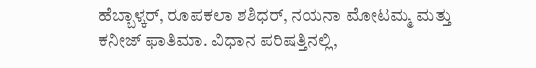ಹೆಬ್ಬಾಳ್ಕರ್, ರೂಪಕಲಾ ಶಶಿಧರ್, ನಯನಾ ಮೋಟಮ್ಮ ಮತ್ತು ಕನೀಜ್ ಫಾತಿಮಾ. ವಿಧಾನ ಪರಿಷತ್ತಿನಲ್ಲಿ,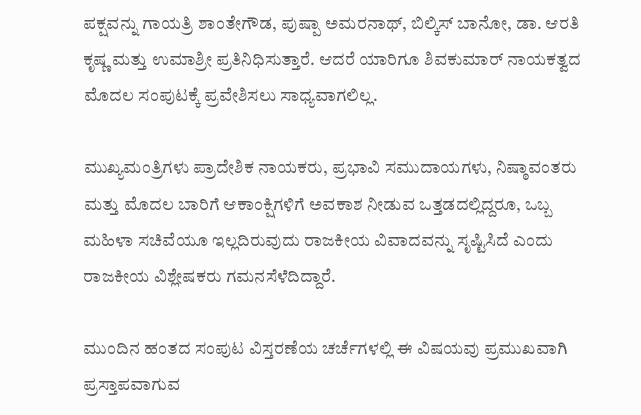ಪಕ್ಷವನ್ನು ಗಾಯತ್ರಿ ಶಾಂತೇಗೌಡ, ಪುಷ್ಪಾ ಅಮರನಾಥ್, ಬಿಲ್ಕಿಸ್ ಬಾನೋ, ಡಾ. ಆರತಿ ಕೃಷ್ಣ ಮತ್ತು ಉಮಾಶ್ರೀ ಪ್ರತಿನಿಧಿಸುತ್ತಾರೆ. ಆದರೆ ಯಾರಿಗೂ ಶಿವಕುಮಾರ್ ನಾಯಕತ್ವದ ಮೊದಲ ಸಂಪುಟಕ್ಕೆ ಪ್ರವೇಶಿಸಲು ಸಾಧ್ಯವಾಗಲಿಲ್ಲ.

ಮುಖ್ಯಮಂತ್ರಿಗಳು ಪ್ರಾದೇಶಿಕ ನಾಯಕರು, ಪ್ರಭಾವಿ ಸಮುದಾಯಗಳು, ನಿಷ್ಠಾವಂತರು ಮತ್ತು ಮೊದಲ ಬಾರಿಗೆ ಆಕಾಂಕ್ಷಿಗಳಿಗೆ ಅವಕಾಶ ನೀಡುವ ಒತ್ತಡದಲ್ಲಿದ್ದರೂ, ಒಬ್ಬ ಮಹಿಳಾ ಸಚಿವೆಯೂ ಇಲ್ಲದಿರುವುದು ರಾಜಕೀಯ ವಿವಾದವನ್ನು ಸೃಷ್ಟಿಸಿದೆ ಎಂದು ರಾಜಕೀಯ ವಿಶ್ಲೇಷಕರು ಗಮನಸೆಳೆದಿದ್ದಾರೆ.

ಮುಂದಿನ ಹಂತದ ಸಂಪುಟ ವಿಸ್ತರಣೆಯ ಚರ್ಚೆಗಳಲ್ಲಿ ಈ ವಿಷಯವು ಪ್ರಮುಖವಾಗಿ ಪ್ರಸ್ತಾಪವಾಗುವ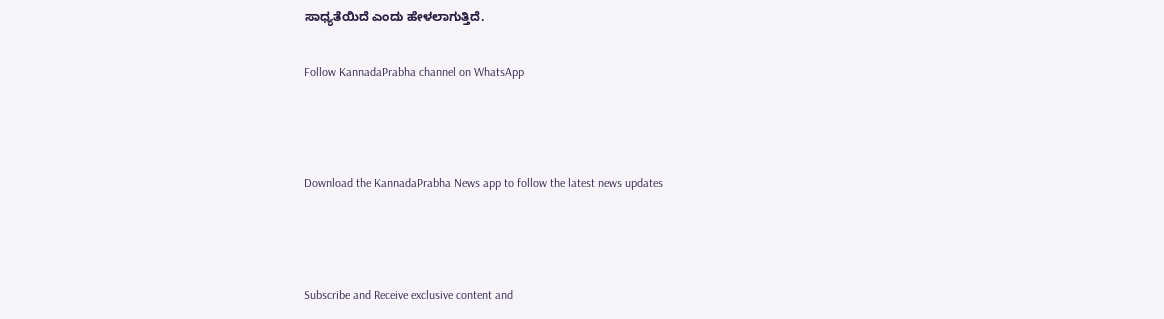ಸಾಧ್ಯತೆಯಿದೆ ಎಂದು ಹೇಳಲಾಗುತ್ತಿದೆ.

Follow KannadaPrabha channel on WhatsApp



Download the KannadaPrabha News app to follow the latest news updates



Subscribe and Receive exclusive content and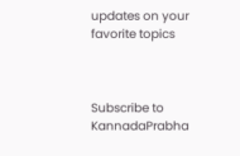updates on your favorite topics



Subscribe to KannadaPrabha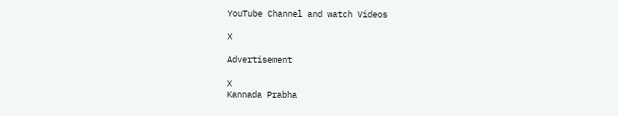YouTube Channel and watch Videos

X

Advertisement

X
Kannada Prabha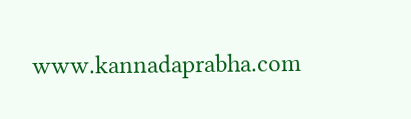www.kannadaprabha.com